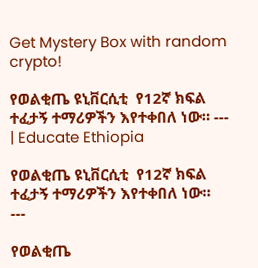Get Mystery Box with random crypto!

የወልቂጤ ዩኒቨርሲቲ  የ12ኛ ክፍል ተፈታኝ ተማሪዎችን እየተቀበለ ነው። --- | Educate Ethiopia

የወልቂጤ ዩኒቨርሲቲ  የ12ኛ ክፍል ተፈታኝ ተማሪዎችን እየተቀበለ ነው።
---

የወልቂጤ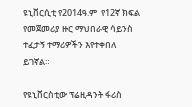ዩኒቨርሲቲ የ2014ዓ.ም  የ12ኛ ክፍል የመጀመሪያ ዙር ማህበራዊ ሳይንስ  ተፈታኝ ተማሪዎችን እየተቀበለ ይገኛል።

የዩኒቨርስቲው ፕሬዚዳንት ፋሪስ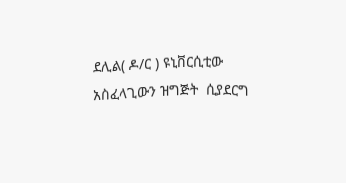ደሊል( ዶ/ር ) ዩኒቨርሲቲው አስፈላጊውን ዝግጅት  ሲያደርግ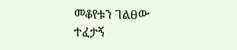መቆየቱን ገልፀው ተፈታኝ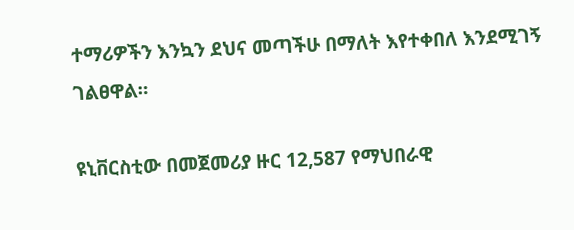ተማሪዎችን እንኳን ደህና መጣችሁ በማለት እየተቀበለ እንደሚገኝ ገልፀዋል።

ዩኒቨርስቲው በመጀመሪያ ዙር 12,587 የማህበራዊ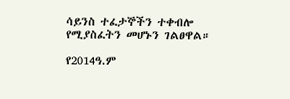ሳይንስ ተፈታኞችን ተቀብሎ የሚያስፈትን መሆኑን ገልፀዋል።

የ2014ዓ.ም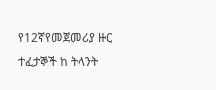የ12ኛየመጀመሪያ ዙር ተፈታኞች ከ ትላንት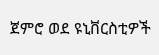ጀምሮ ወደ ዩኒቨርስቲዎች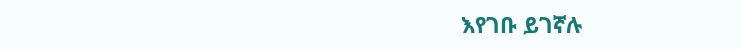እየገቡ ይገኛሉ